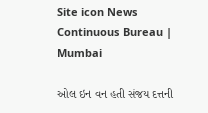Site icon News Continuous Bureau | Mumbai

ઓલ ઇન વન હતી સંજય દત્તની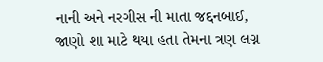નાની અને નરગીસ ની માતા જદ્દનબાઈ, જાણો શા માટે થયા હતા તેમના ત્રણ લગ્ન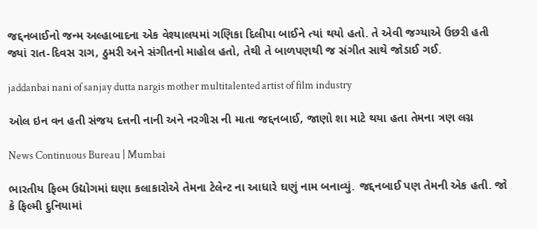જદ્દનબાઈનો જન્મ અલ્હાબાદના એક વેશ્યાલયમાં ગણિકા દિલીપા બાઈને ત્યાં થયો હતો. તે એવી જગ્યાએ ઉછરી હતી જ્યાં રાત-દિવસ રાગ, ઠુમરી અને સંગીતનો માહોલ હતો, તેથી તે બાળપણથી જ સંગીત સાથે જોડાઈ ગઈ.

jaddanbai nani of sanjay dutta nargis mother multitalented artist of film industry

ઓલ ઇન વન હતી સંજય દત્તની નાની અને નરગીસ ની માતા જદ્દનબાઈ, જાણો શા માટે થયા હતા તેમના ત્રણ લગ્ન

News Continuous Bureau | Mumbai

ભારતીય ફિલ્મ ઉદ્યોગમાં ઘણા કલાકારોએ તેમના ટેલેન્ટ ના આધારે ઘણું નામ બનાવ્યું. જદ્દનબાઈ પણ તેમની એક હતી. જો કે ફિલ્મી દુનિયામાં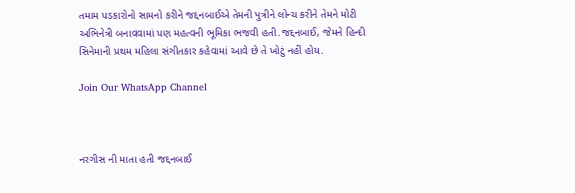તમામ પડકારોનો સામનો કરીને જદ્દનબાઈએ તેમની પુત્રીને લોન્ચ કરીને તેમને મોટી અભિનેત્રી બનાવવામાં પણ મહત્વની ભૂમિકા ભજવી હતી.જદ્દનબાઈ, જેમને હિન્દી સિનેમાની પ્રથમ મહિલા સંગીતકાર કહેવામાં આવે છે તે ખોટું નહીં હોય.

Join Our WhatsApp Channel



નરગીસ ની માતા હતી જદ્દનબાઈ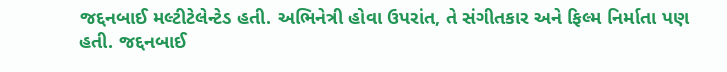જદ્દનબાઈ મલ્ટીટેલેન્ટેડ હતી. અભિનેત્રી હોવા ઉપરાંત, તે સંગીતકાર અને ફિલ્મ નિર્માતા પણ હતી. જદ્દનબાઈ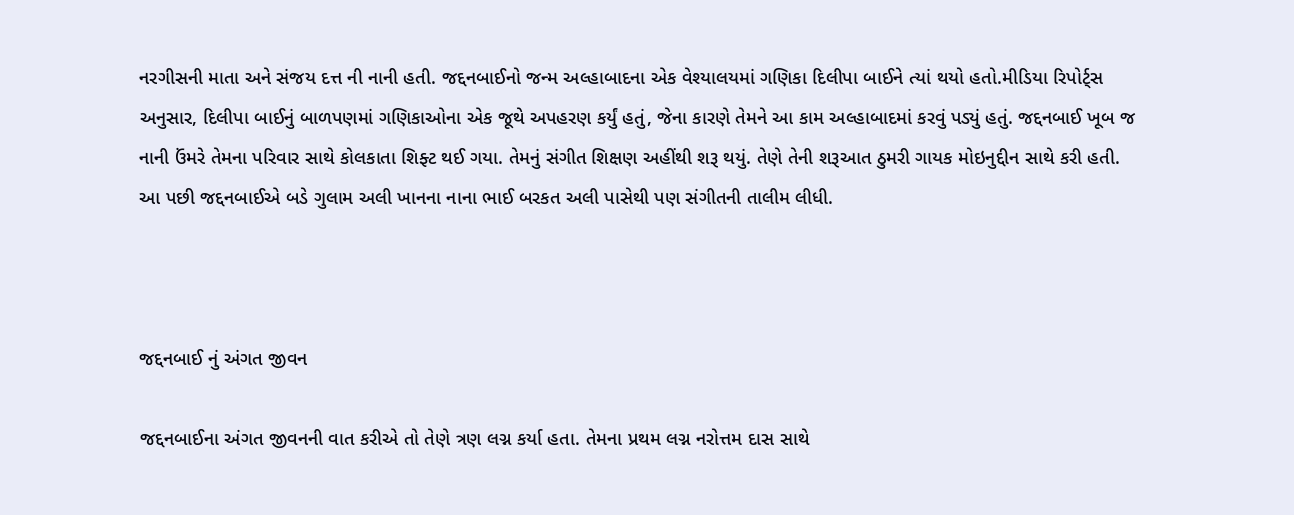નરગીસની માતા અને સંજય દત્ત ની નાની હતી. જદ્દનબાઈનો જન્મ અલ્હાબાદના એક વેશ્યાલયમાં ગણિકા દિલીપા બાઈને ત્યાં થયો હતો.મીડિયા રિપોર્ટ્સ અનુસાર, દિલીપા બાઈનું બાળપણમાં ગણિકાઓના એક જૂથે અપહરણ કર્યું હતું, જેના કારણે તેમને આ કામ અલ્હાબાદમાં કરવું પડ્યું હતું. જદ્દનબાઈ ખૂબ જ નાની ઉંમરે તેમના પરિવાર સાથે કોલકાતા શિફ્ટ થઈ ગયા. તેમનું સંગીત શિક્ષણ અહીંથી શરૂ થયું. તેણે તેની શરૂઆત ઠુમરી ગાયક મોઇનુદ્દીન સાથે કરી હતી. આ પછી જદ્દનબાઈએ બડે ગુલામ અલી ખાનના નાના ભાઈ બરકત અલી પાસેથી પણ સંગીતની તાલીમ લીધી.



જદ્દનબાઈ નું અંગત જીવન

જદ્દનબાઈના અંગત જીવનની વાત કરીએ તો તેણે ત્રણ લગ્ન કર્યા હતા. તેમના પ્રથમ લગ્ન નરોત્તમ દાસ સાથે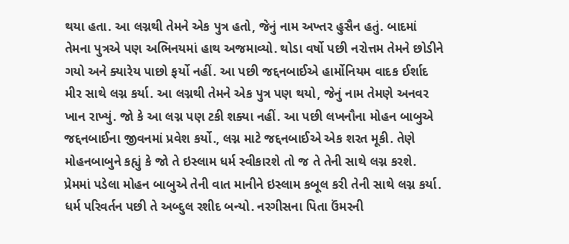થયા હતા. આ લગ્નથી તેમને એક પુત્ર હતો, જેનું નામ અખ્તર હુસૈન હતું. બાદમાં તેમના પુત્રએ પણ અભિનયમાં હાથ અજમાવ્યો. થોડા વર્ષો પછી નરોત્તમ તેમને છોડીને ગયો અને ક્યારેય પાછો ફર્યો નહીં. આ પછી જદ્દનબાઈએ હાર્મોનિયમ વાદક ઈર્શાદ મીર સાથે લગ્ન કર્યા. આ લગ્નથી તેમને એક પુત્ર પણ થયો, જેનું નામ તેમણે અનવર ખાન રાખ્યું. જો કે આ લગ્ન પણ ટકી શક્યા નહીં. આ પછી લખનૌના મોહન બાબુએ જદ્દનબાઈના જીવનમાં પ્રવેશ કર્યો., લગ્ન માટે જદ્દનબાઈએ એક શરત મૂકી. તેણે મોહનબાબુને કહ્યું કે જો તે ઇસ્લામ ધર્મ સ્વીકારશે તો જ તે તેની સાથે લગ્ન કરશે. પ્રેમમાં પડેલા મોહન બાબુએ તેની વાત માનીને ઇસ્લામ કબૂલ કરી તેની સાથે લગ્ન કર્યા. ધર્મ પરિવર્તન પછી તે અબ્દુલ રશીદ બન્યો. નરગીસના પિતા ઉંમરની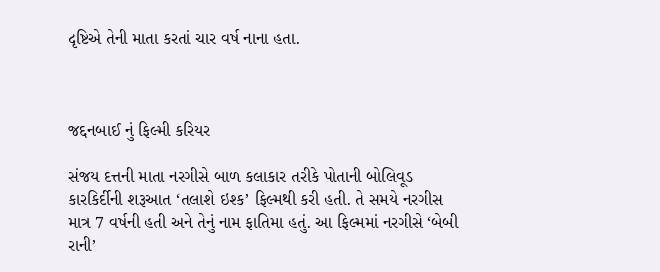દૃષ્ટિએ તેની માતા કરતાં ચાર વર્ષ નાના હતા.



જદ્દનબાઈ નું ફિલ્મી કરિયર

સંજય દત્તની માતા નરગીસે બાળ કલાકાર તરીકે પોતાની બોલિવૂડ કારકિર્દીની શરૂઆત ‘તલાશે ઇશ્ક’ ફિલ્મથી કરી હતી. તે સમયે નરગીસ માત્ર 7 વર્ષની હતી અને તેનું નામ ફાતિમા હતું. આ ફિલ્મમાં નરગીસે ‘બેબી રાની’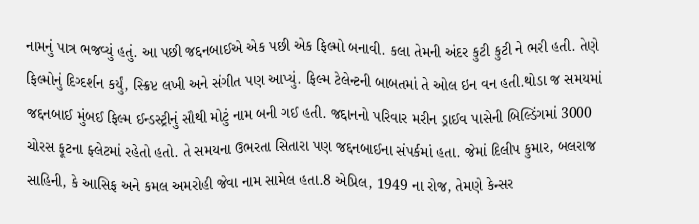નામનું પાત્ર ભજવ્યું હતું. આ પછી જદ્દનબાઈએ એક પછી એક ફિલ્મો બનાવી. કલા તેમની અંદર કુટી કુટી ને ભરી હતી. તેણે ફિલ્મોનું દિગ્દર્શન કર્યું, સ્ક્રિપ્ટ લખી અને સંગીત પણ આપ્યું. ફિલ્મ ટેલેન્ટની બાબતમાં તે ઓલ ઇન વન હતી.થોડા જ સમયમાં જદ્દનબાઈ મુંબઈ ફિલ્મ ઈન્ડસ્ટ્રીનું સૌથી મોટું નામ બની ગઈ હતી. જદ્દાનનો પરિવાર મરીન ડ્રાઈવ પાસેની બિલ્ડિંગમાં 3000 ચોરસ ફૂટના ફ્લેટમાં રહેતો હતો. તે સમયના ઉભરતા સિતારા પણ જદ્દનબાઈના સંપર્કમાં હતા. જેમાં દિલીપ કુમાર, બલરાજ સાહિની, કે આસિફ અને કમલ અમરોહી જેવા નામ સામેલ હતા.8 એપ્રિલ, 1949 ના રોજ, તેમણે કેન્સર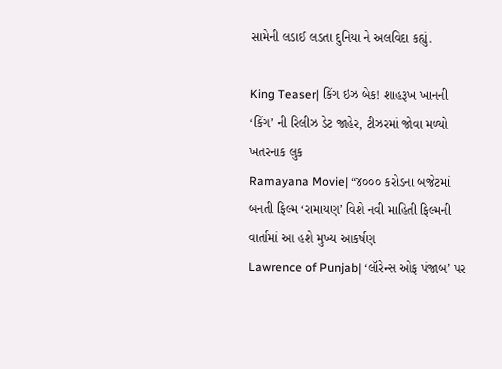સામેની લડાઈ લડતા દુનિયા ને અલવિદા કહ્યું.

King Teaser| કિંગ ઇઝ બેક! શાહરૂખ ખાનની ‘કિંગ’ ની રિલીઝ ડેટ જાહેર, ટીઝરમાં જોવા મળ્યો ખતરનાક લુક
Ramayana Movie| “૪૦૦૦ કરોડના બજેટમાં બનતી ફિલ્મ ‘રામાયણ’ વિશે નવી માહિતી ફિલ્મની વાર્તામાં આ હશે મુખ્ય આકર્ષણ
Lawrence of Punjab| ‘લૉરેન્સ ઓફ પંજાબ’ પર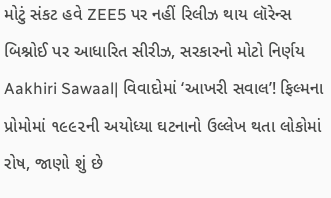મોટું સંકટ હવે ZEE5 પર નહીં રિલીઝ થાય લૉરેન્સ બિશ્નોઈ પર આધારિત સીરીઝ, સરકારનો મોટો નિર્ણય
Aakhiri Sawaal| વિવાદોમાં ‘આખરી સવાલ’! ફિલ્મના પ્રોમોમાં ૧૯૯૨ની અયોધ્યા ઘટનાનો ઉલ્લેખ થતા લોકોમાં રોષ, જાણો શું છે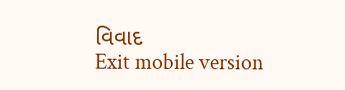વિવાદ
Exit mobile version